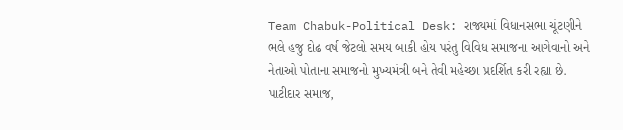Team Chabuk-Political Desk: રાજ્યમાં વિધાનસભા ચૂંટણીને ભલે હજુ દોઢ વર્ષ જેટલો સમય બાકી હોય પરંતુ વિવિધ સમાજના આગેવાનો અને નેતાઓ પોતાના સમાજનો મુખ્યમંત્રી બને તેવી મહેચ્છા પ્રદર્શિત કરી રહ્યા છે. પાટીદાર સમાજ,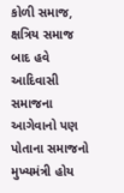કોળી સમાજ, ક્ષત્રિય સમાજ બાદ હવે આદિવાસી સમાજના આગેવાનો પણ પોતાના સમાજનો મુખ્યમંત્રી હોય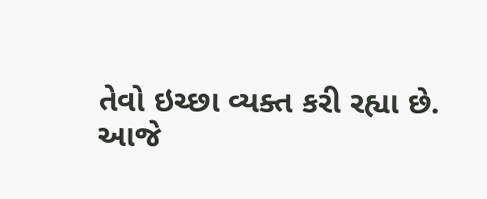તેવો ઇચ્છા વ્યક્ત કરી રહ્યા છે.
આજે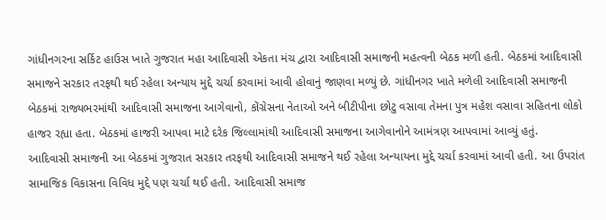ગાંધીનગરના સર્કિટ હાઉસ ખાતે ગુજરાત મહા આદિવાસી એકતા મંચ દ્વારા આદિવાસી સમાજની મહત્વની બેઠક મળી હતી. બેઠકમાં આદિવાસી સમાજને સરકાર તરફથી થઈ રહેલા અન્યાય મુદ્દે ચર્ચા કરવામાં આવી હોવાનું જાણવા મળ્યું છે. ગાંધીનગર ખાતે મળેલી આદિવાસી સમાજની બેઠકમાં રાજ્યભરમાંથી આદિવાસી સમાજના આગેવાનો, કોંગ્રેસના નેતાઓ અને બીટીપીના છોટુ વસાવા તેમના પુત્ર મહેશ વસાવા સહિતના લોકો હાજર રહ્યા હતા. બેઠકમાં હાજરી આપવા માટે દરેક જિલ્લામાંથી આદિવાસી સમાજના આગેવાનોને આમંત્રણ આપવામાં આવ્યું હતું.
આદિવાસી સમાજની આ બેઠકમાં ગુજરાત સરકાર તરફથી આદિવાસી સમાજને થઈ રહેલા અન્યાયના મુદ્દે ચર્ચા કરવામાં આવી હતી. આ ઉપરાંત સામાજિક વિકાસના વિવિધ મુદ્દે પણ ચર્ચા થઈ હતી. આદિવાસી સમાજ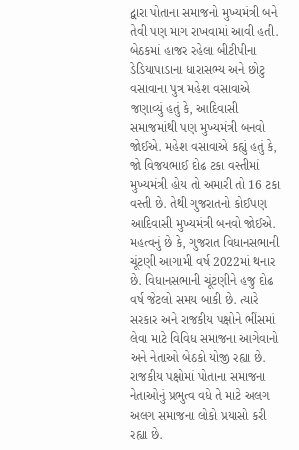દ્વારા પોતાના સમાજનો મુખ્યમંત્રી બને તેવી પણ માગ રાખવામાં આવી હતી.
બેઠકમાં હાજર રહેલા બીટીપીના ડેડિયાપાડાના ધારાસભ્ય અને છોટુ વસાવાના પુત્ર મહેશ વસાવાએ જણાવ્યું હતું કે, આદિવાસી સમાજમાંથી પણ મુખ્યમંત્રી બનવો જોઈએ. મહેશ વસાવાએ કહ્યું હતું કે, જો વિજયભાઈ દોઢ ટકા વસ્તીમાં મુખ્યમંત્રી હોય તો અમારી તો 16 ટકા વસ્તી છે. તેથી ગુજરાતનો કોઈપણ આદિવાસી મુખ્યમંત્રી બનવો જોઈએ.
મહત્વનું છે કે, ગુજરાત વિધાનસભાની ચૂંટણી આગામી વર્ષ 2022માં થનાર છે. વિધાનસભાની ચૂંટણીને હજુ દોઢ વર્ષ જેટલો સમય બાકી છે. ત્યારે સરકાર અને રાજકીય પક્ષોને ભીંસમાં લેવા માટે વિવિધ સમાજના આગેવાનો અને નેતાઓ બેઠકો યોજી રહ્યા છે. રાજકીય પક્ષોમાં પોતાના સમાજના નેતાઓનું પ્રભુત્વ વધે તે માટે અલગ અલગ સમાજના લોકો પ્રયાસો કરી રહ્યા છે.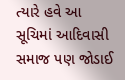ત્યારે હવે આ સૂચિમાં આદિવાસી સમાજ પણ જોડાઈ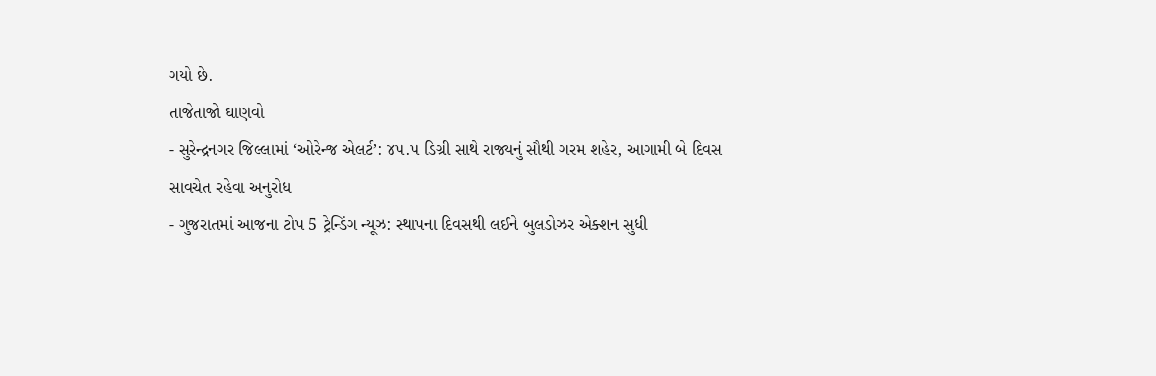ગયો છે.
તાજેતાજો ઘાણવો
- સુરેન્દ્રનગર જિલ્લામાં ‘ઓરેન્જ એલર્ટ’: ૪૫.૫ ડિગ્રી સાથે રાજ્યનું સૌથી ગરમ શહેર, આગામી બે દિવસ સાવચેત રહેવા અનુરોધ
- ગુજરાતમાં આજના ટોપ 5 ટ્રેન્ડિંગ ન્યૂઝ: સ્થાપના દિવસથી લઈને બુલડોઝર એક્શન સુધી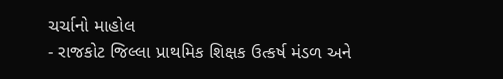ચર્ચાનો માહોલ
- રાજકોટ જિલ્લા પ્રાથમિક શિક્ષક ઉત્કર્ષ મંડળ અને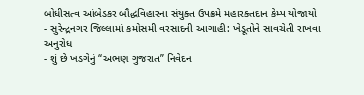બોધીસત્વ આંબેડકર બૌદ્ધવિહારના સંયુક્ત ઉપક્રમે મહારક્તદાન કેમ્પ યોજાયો
- સુરેન્દ્રનગર જિલ્લામાં કમોસમી વરસાદની આગાહી: ખેડૂતોને સાવચેતી રાખવા અનુરોધ
- શું છે ખડગેનું “અભણ ગુજરાત” નિવેદન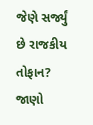જેણે સર્જ્યું છે રાજકીય તોફાન? જાણો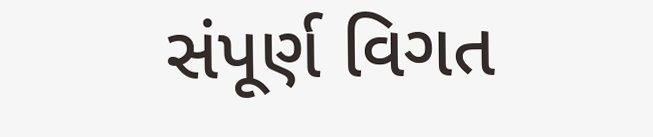સંપૂર્ણ વિગત